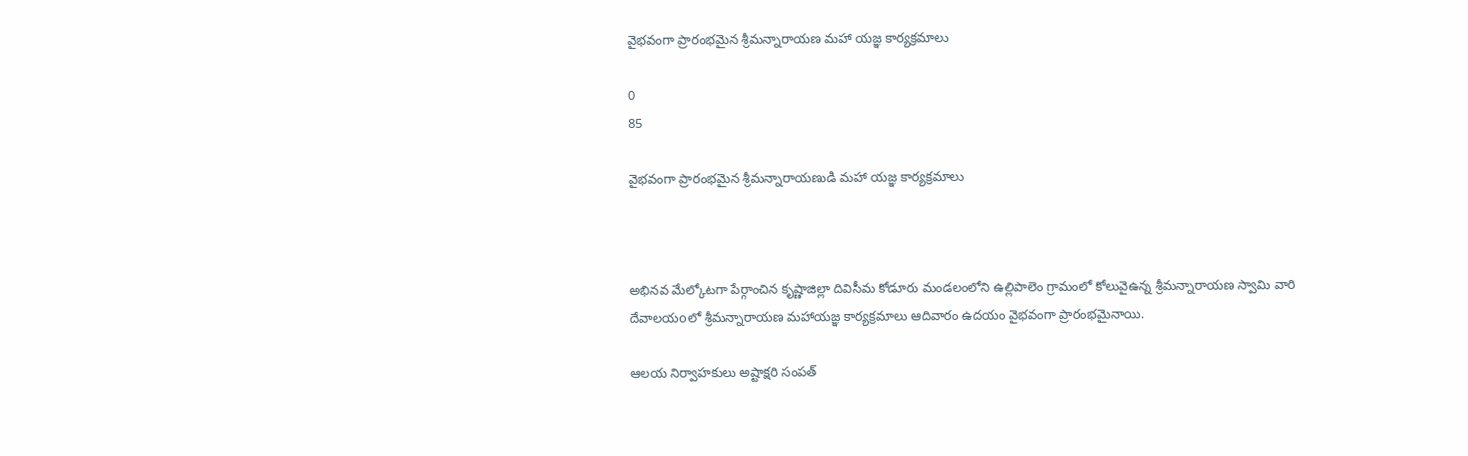వైభవంగా ప్రారంభమైన శ్రీమన్నారాయణ మహా యజ్ఞ కార్యక్రమాలు

0
85

వైభవంగా ప్రారంభమైన శ్రీమన్నారాయణుడి మహా యజ్ఞ కార్యక్రమాలు



అభినవ మేల్కోటగా పేర్గాంచిన కృష్ణాజిల్లా దివిసీమ కోడూరు మండలంలోని ఉల్లిపాలెం గ్రామంలో కోలువైఉన్న శ్రీమన్నారాయణ స్వామి వారి దేవాలయoలో శ్రీమన్నారాయణ మహాయజ్ఞ కార్యక్రమాలు ఆదివారం ఉదయం వైభవంగా ప్రారంభమైనాయి.

ఆలయ నిర్వాహకులు అష్టాక్షరి సంపత్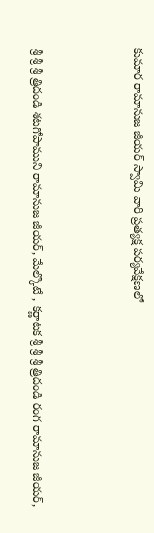కుమార రామానుజ జీయర్ స్వామి వారి ప్రత్యక్ష పర్యవేక్షణలో



శ్రీ శ్రీ శ్రీ త్రిదండి శటగోపాముని రామానుజ జీయర్, మేల్కొటే , కర్ణాటక శ్రీ శ్రీ శ్రీ త్రిదండి రంగ రామానుజ జీయర్,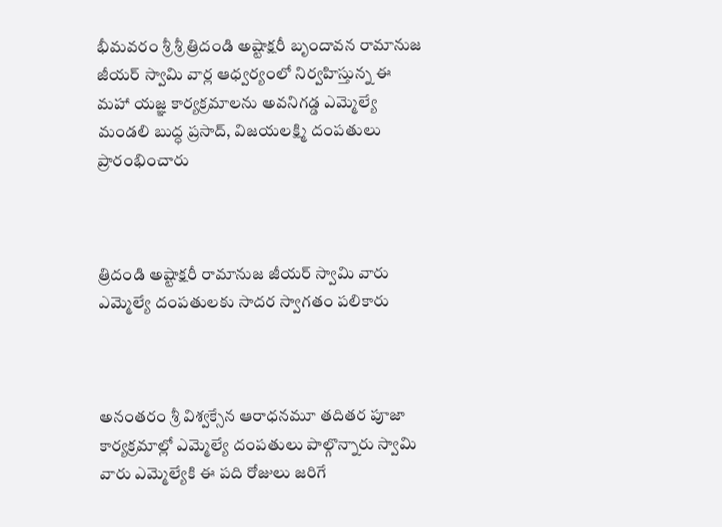భీమవరం శ్రీ శ్రీ త్రిదండి అష్టాక్షరీ బృందావన రామానుజ జీయర్ స్వామి వార్ల ఆధ్వర్యంలో నిర్వహిస్తున్న ఈ మహా యజ్ఞ కార్యక్రమాలను అవనిగడ్డ ఎమ్మెల్యే మండలి బుద్ధ ప్రసాద్, విజయలక్ష్మి దంపతులు ప్రారంభించారు



త్రిదండి అష్టాక్షరీ రామానుజ జీయర్ స్వామి వారు ఎమ్మెల్యే దంపతులకు సాదర స్వాగతం పలికారు



అనంతరం శ్రీ విశ్వక్సేన ఆరాధనమూ తదితర పూజా కార్యక్రమాల్లో ఎమ్మెల్యే దంపతులు పాల్గొన్నారు స్వామి వారు ఎమ్మెల్యేకి ఈ పది రోజులు జరిగే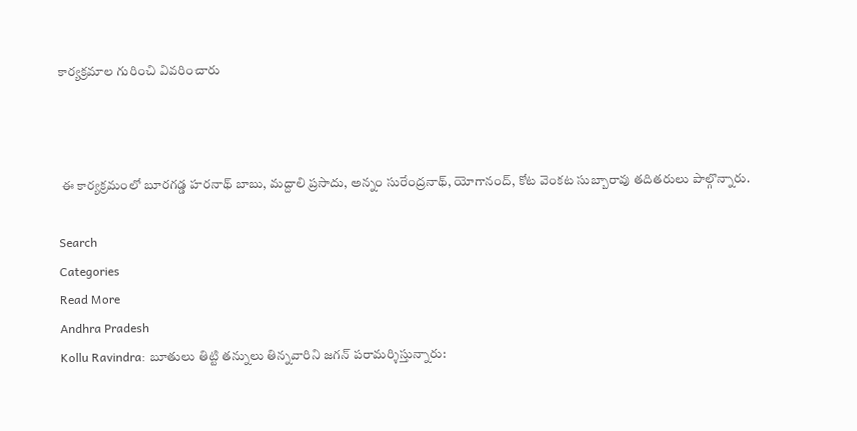కార్యక్రమాల గురించి వివరించారు



 ఈ కార్యక్రమంలో బూరగడ్డ హరనాథ్ బాబు, మద్దాలి ప్రసాదు, అన్నం సురేంద్రనాథ్, యోగానంద్, కోట వెంకట సుబ్బారావు తదితరులు పాల్గొన్నారు.

Search
Categories
Read More
Andhra Pradesh
Kollu Ravindra: బూతులు తిట్టి తన్నులు తిన్నవారిని జగన్ పరామర్శిస్తున్నారు: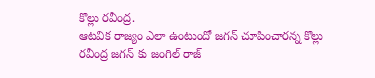కొల్లు రవీంద్ర.
ఆటవిక రాజ్యం ఎలా ఉంటుందో జగన్ చూపించారన్న కొల్లు రవీంద్ర జగన్ కు జంగిల్ రాజ్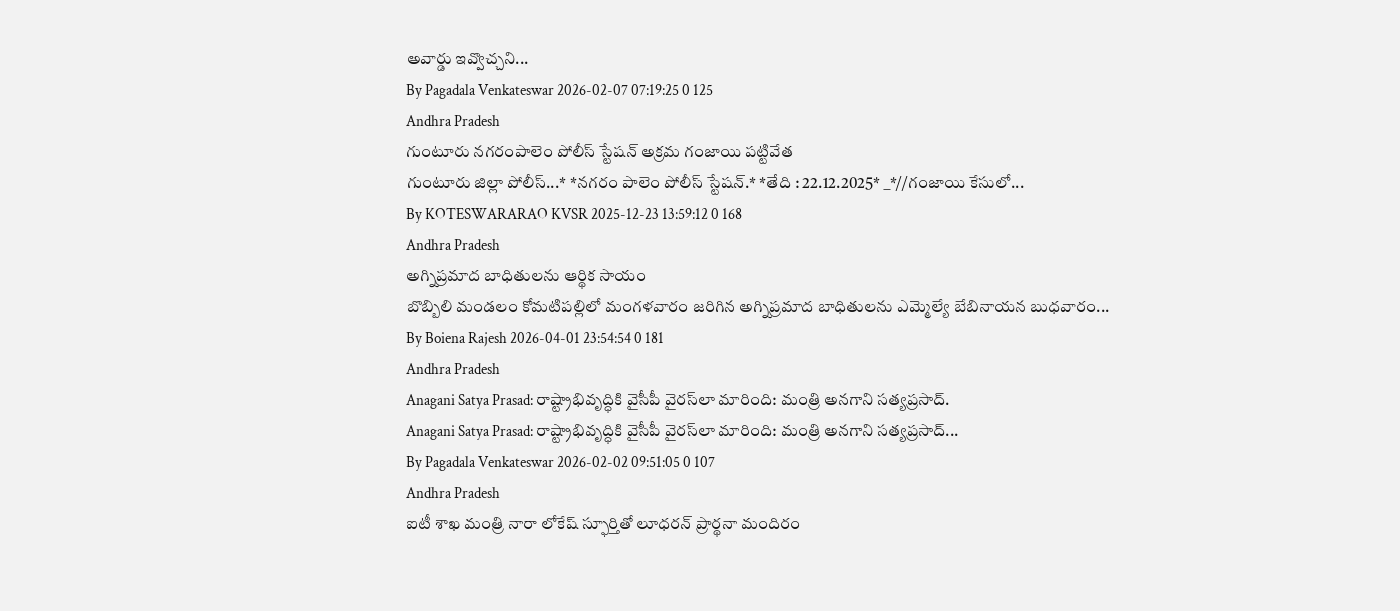అవార్డు ఇవ్వొచ్చని...
By Pagadala Venkateswar 2026-02-07 07:19:25 0 125
Andhra Pradesh
గుంటూరు నగరంపాలెం పోలీస్ స్టేషన్ అక్రమ గంజాయి పట్టివేత
గుంటూరు జిల్లా పోలీస్...* *నగరం పాలెం పోలీస్ స్టేషన్.* *తేది : 22.12.2025* _*//గంజాయి కేసులో...
By KOTESWARARAO KVSR 2025-12-23 13:59:12 0 168
Andhra Pradesh
అగ్నిప్రమాద బాధితులను ఆర్థిక సాయం
బొబ్బిలి మండలం కోమటిపల్లిలో మంగళవారం జరిగిన అగ్నిప్రమాద బాధితులను ఎమ్మెల్యే బేబినాయన బుధవారం...
By Boiena Rajesh 2026-04-01 23:54:54 0 181
Andhra Pradesh
Anagani Satya Prasad: రాష్ట్రాభివృద్ధికి వైసీపీ వైరస్‌లా మారింది: మంత్రి అనగాని సత్యప్రసాద్.
Anagani Satya Prasad: రాష్ట్రాభివృద్ధికి వైసీపీ వైరస్‌లా మారింది: మంత్రి అనగాని సత్యప్రసాద్...
By Pagadala Venkateswar 2026-02-02 09:51:05 0 107
Andhra Pradesh
ఐటీ శాఖ మంత్రి నారా లోకేష్ స్ఫూర్తితో లూధరన్ ప్రార్థనా మందిరం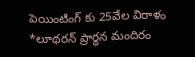పెయింటింగ్ కు 25వేల విరాళం
*లూథరన్ ప్రార్థన మందిరం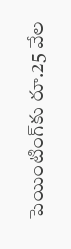పెయింటింగ్‌కు రూ.25 వేల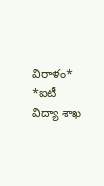విరాళం*   *ఐటీ విద్యా శాఖ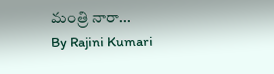మంత్రి నారా...
By Rajini Kumari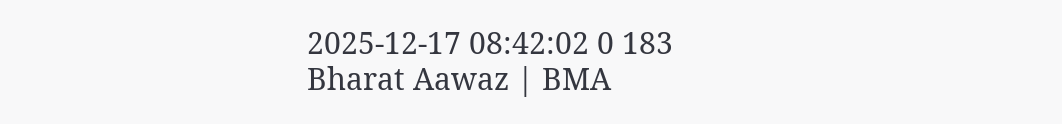2025-12-17 08:42:02 0 183
Bharat Aawaz | BMA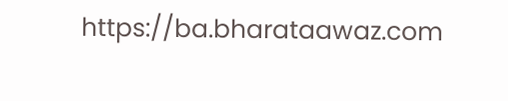https://ba.bharataawaz.com